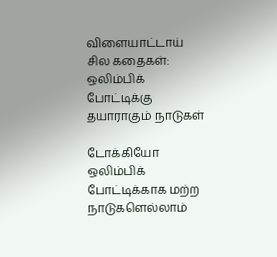விளையாட்டாய் சில கதைகள்: ஒலிம்பிக் போட்டிக்கு தயாராகும் நாடுகள்

டோக்கியோ ஒலிம்பிக் போட்டிக்காக மற்ற நாடுகளெல்லாம்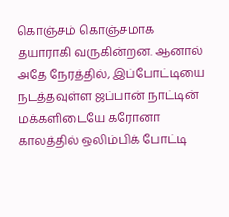கொஞ்சம் கொஞ்சமாக தயாராகி வருகின்றன. ஆனால் அதே நேரத்தில், இப்போட்டியை நடத்தவுள்ள ஜப்பான் நாட்டின் மக்களிடையே கரோனா காலத்தில் ஒலிம்பிக் போட்டி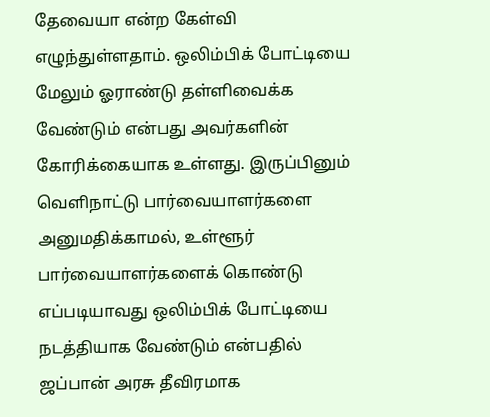தேவையா என்ற கேள்வி எழுந்துள்ளதாம். ஒலிம்பிக் போட்டியை மேலும் ஓராண்டு தள்ளிவைக்க வேண்டும் என்பது அவர்களின் கோரிக்கையாக உள்ளது. இருப்பினும் வெளிநாட்டு பார்வையாளர்களை அனுமதிக்காமல், உள்ளூர் பார்வையாளர்களைக் கொண்டு எப்படியாவது ஒலிம்பிக் போட்டியை நடத்தியாக வேண்டும் என்பதில் ஜப்பான் அரசு தீவிரமாக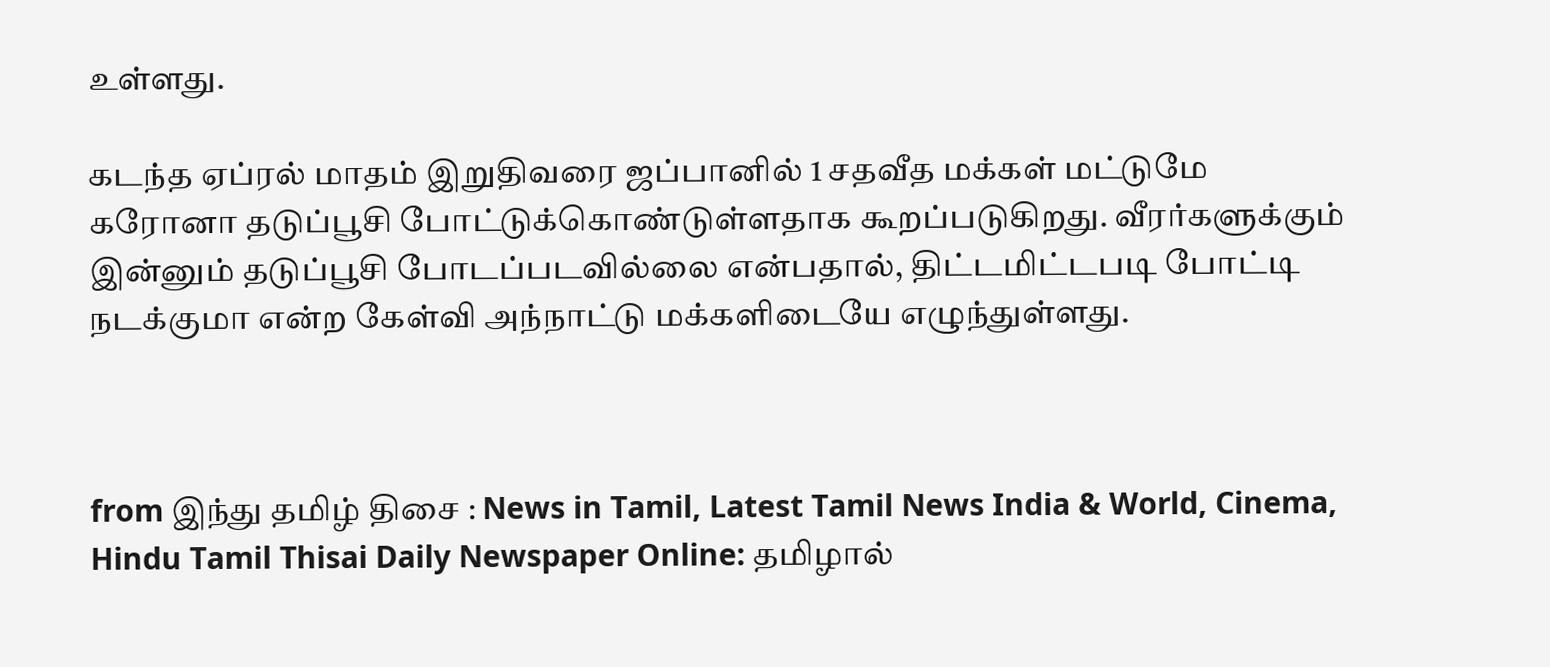உள்ளது.

கடந்த ஏப்ரல் மாதம் இறுதிவரை ஜப்பானில் 1 சதவீத மக்கள் மட்டுமே கரோனா தடுப்பூசி போட்டுக்கொண்டுள்ளதாக கூறப்படுகிறது. வீரர்களுக்கும் இன்னும் தடுப்பூசி போடப்படவில்லை என்பதால், திட்டமிட்டபடி போட்டி நடக்குமா என்ற கேள்வி அந்நாட்டு மக்களிடையே எழுந்துள்ளது.



from இந்து தமிழ் திசை : News in Tamil, Latest Tamil News India & World, Cinema, Hindu Tamil Thisai Daily Newspaper Online: தமிழால்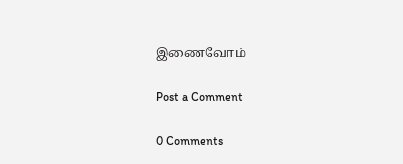இணைவோம்

Post a Comment

0 Comments